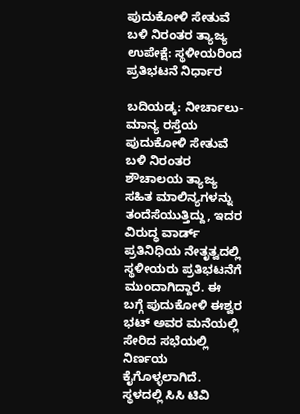ಪುದುಕೋಳಿ ಸೇತುವೆ ಬಳಿ ನಿರಂತರ ತ್ಯಾಜ್ಯ ಉಪೇಕ್ಷೆ: ಸ್ಥಳೀಯರಿಂದ ಪ್ರತಿಭಟನೆ ನಿರ್ಧಾರ

ಬದಿಯಡ್ಕ: ನೀರ್ಚಾಲು- ಮಾನ್ಯ ರಸ್ತೆಯ ಪುದುಕೋಳಿ ಸೇತುವೆ ಬಳಿ ನಿರಂತರ ಶೌಚಾಲಯ ತ್ಯಾಜ್ಯ ಸಹಿತ ಮಾಲಿನ್ಯಗಳನ್ನು ತಂದೆಸೆಯುತ್ತಿದ್ದು, ಇದರ ವಿರುದ್ಧ ವಾರ್ಡ್ ಪ್ರತಿನಿಧಿಯ ನೇತೃತ್ವದಲ್ಲಿ ಸ್ಥಳೀಯರು ಪ್ರತಿಭಟನೆಗೆ ಮುಂದಾಗಿದ್ದಾರೆ. ಈ ಬಗ್ಗೆ ಪುದುಕೋಳಿ ಈಶ್ವರ ಭಟ್ ಅವರ ಮನೆಯಲ್ಲಿ ಸೇರಿದ ಸಭೆಯಲ್ಲಿ ನಿರ್ಣಯ ಕೈಗೊಳ್ಳಲಾಗಿದೆ. ಸ್ಥಳದಲ್ಲಿ ಸಿಸಿ ಟಿವಿ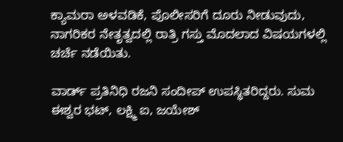ಕ್ಯಾಮರಾ ಅಳವಡಿಕೆ, ಪೊಲೀಸರಿಗೆ ದೂರು ನೀಡುವುದು, ನಾಗರಿಕರ ನೇತೃತ್ವದಲ್ಲಿ ರಾತ್ರಿ ಗಸ್ತು ಮೊದಲಾದ ವಿಷಯಗಳಲ್ಲಿ ಚರ್ಚೆ ನಡೆಯಿತು.

ವಾರ್ಡ್ ಪ್ರತಿನಿಧಿ ರಜನಿ ಸಂದೀಪ್ ಉಪಸ್ಥಿತರಿದ್ದರು. ಸುಮ ಈಶ್ವರ ಭಟ್, ಲಕ್ಷ್ಮಿ ಐ, ಜಯೇಶ್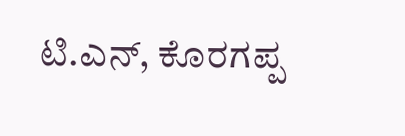ಟಿ.ಎನ್, ಕೊರಗಪ್ಪ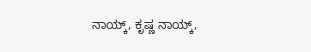ನಾಯ್ಕ್, ಕೃಷ್ಣ ನಾಯ್ಕ್,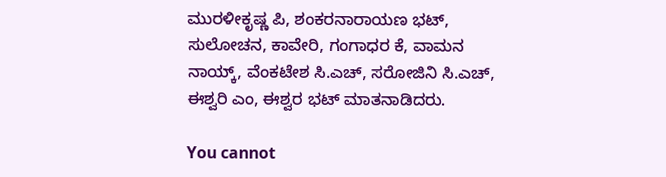ಮುರಳೀಕೃಷ್ಣ ಪಿ, ಶಂಕರನಾರಾಯಣ ಭಟ್, ಸುಲೋಚನ, ಕಾವೇರಿ, ಗಂಗಾಧರ ಕೆ, ವಾಮನ ನಾಯ್ಕ್, ವೆಂಕಟೇಶ ಸಿ.ಎಚ್, ಸರೋಜಿನಿ ಸಿ.ಎಚ್, ಈಶ್ವರಿ ಎಂ, ಈಶ್ವರ ಭಟ್ ಮಾತನಾಡಿದರು.

You cannot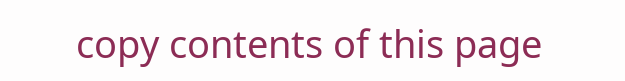copy contents of this page